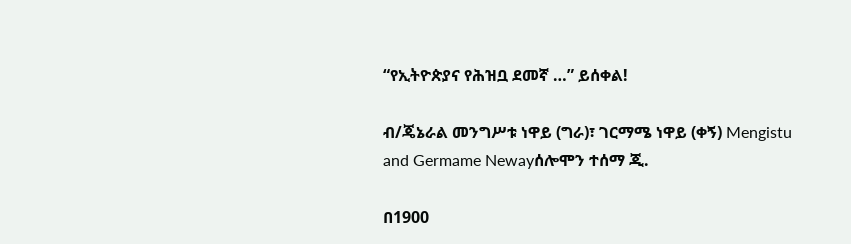“የኢትዮጵያና የሕዝቧ ደመኛ …” ይሰቀል!

ብ/ጄኔራል መንግሥቱ ነዋይ (ግራ)፣ ገርማሜ ነዋይ (ቀኝ) Mengistu and Germame Newayሰሎሞን ተሰማ ጂ.

በ1900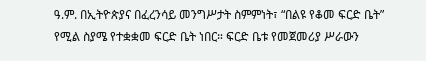ዓ.ም. በኢትዮጵያና በፈረንሳይ መንግሥታት ስምምነት፣ “በልዩ የቆመ ፍርድ ቤት” የሚል ስያሜ የተቋቋመ ፍርድ ቤት ነበር። ፍርድ ቤቱ የመጀመሪያ ሥራውን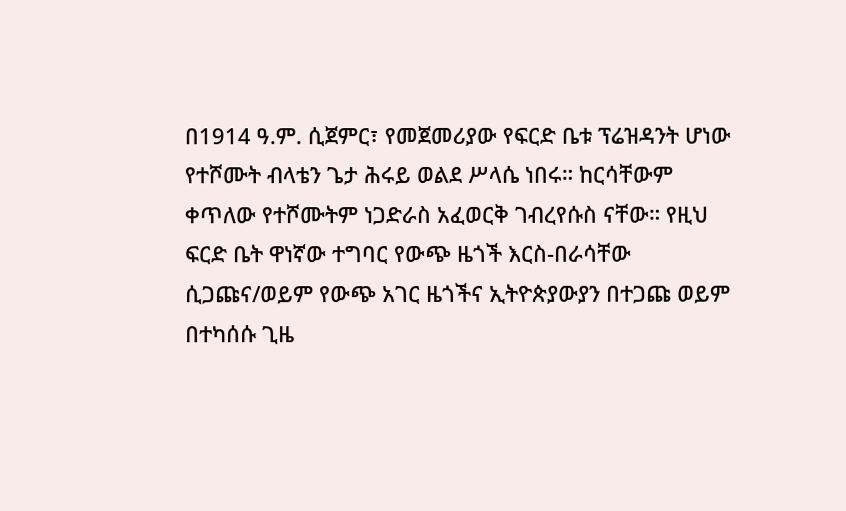በ1914 ዓ.ም. ሲጀምር፣ የመጀመሪያው የፍርድ ቤቱ ፕሬዝዳንት ሆነው የተሾሙት ብላቴን ጌታ ሕሩይ ወልደ ሥላሴ ነበሩ። ከርሳቸውም ቀጥለው የተሾሙትም ነጋድራስ አፈወርቅ ገብረየሱስ ናቸው። የዚህ ፍርድ ቤት ዋነኛው ተግባር የውጭ ዜጎች እርስ-በራሳቸው ሲጋጩና/ወይም የውጭ አገር ዜጎችና ኢትዮጵያውያን በተጋጩ ወይም በተካሰሱ ጊዜ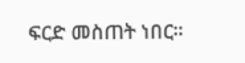ፍርድ መስጠት ነበር።